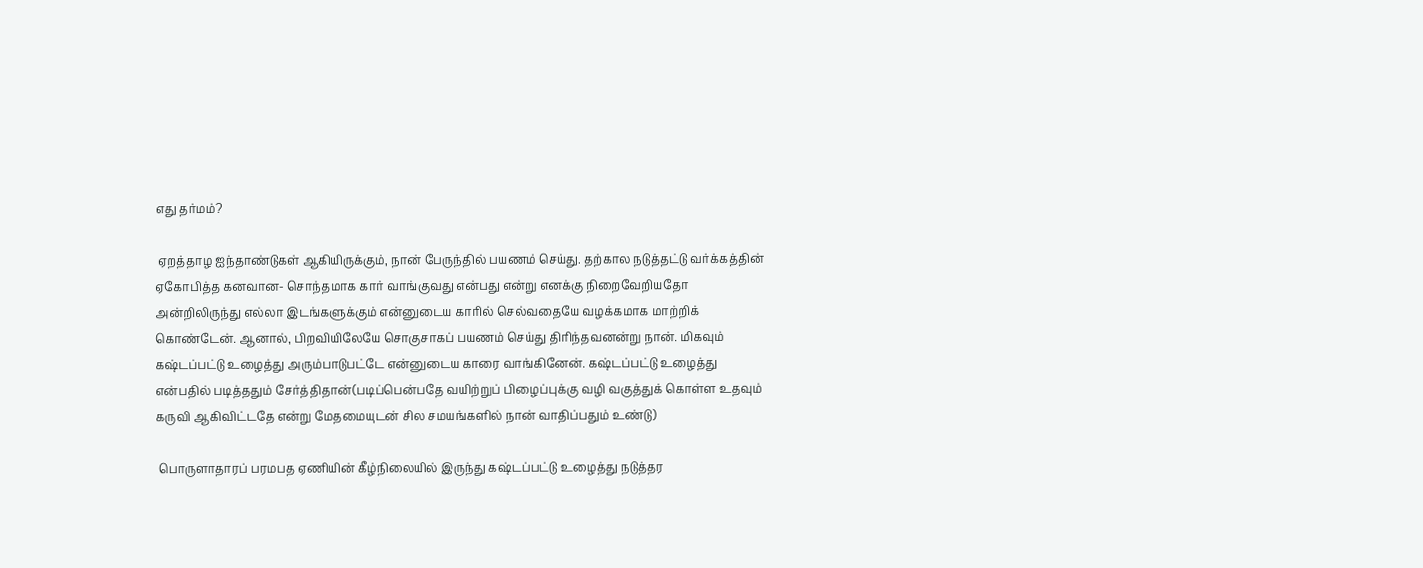எது தர்மம்?

 ஏறத்தாழ ஐந்தாண்டுகள் ஆகியிருக்கும், நான் பேருந்தில் பயணம் செய்து. தற்கால நடுத்தட்டு வர்க்கத்தின் ஏகோபித்த கனவான- சொந்தமாக கார் வாங்குவது என்பது என்று எனக்கு நிறைவேறியதோ அன்றிலிருந்து எல்லா இடங்களுக்கும் என்னுடைய காரில் செல்வதையே வழக்கமாக மாற்றிக் கொண்டேன். ஆனால், பிறவியிலேயே சொகுசாகப் பயணம் செய்து திரிந்தவனன்று நான். மிகவும் கஷ்டப்பட்டு உழைத்து அரும்பாடுபட்டே என்னுடைய காரை வாங்கினேன். கஷ்டப்பட்டு உழைத்து என்பதில் படித்ததும் சேர்த்திதான்(படிப்பென்பதே வயிற்றுப் பிழைப்புக்கு வழி வகுத்துக் கொள்ள உதவும் கருவி ஆகிவிட்டதே என்று மேதமையுடன் சில சமயங்களில் நான் வாதிப்பதும் உண்டு)

 பொருளாதாரப் பரமபத ஏணியின் கீழ்நிலையில் இருந்து கஷ்டப்பட்டு உழைத்து நடுத்தர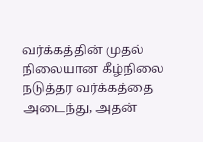வர்க்கத்தின் முதல் நிலையான கீழ்நிலை நடுத்தர வர்க்கத்தை அடைந்து, அதன்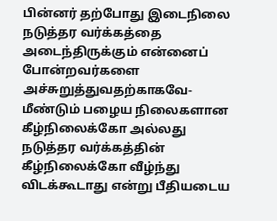பின்னர் தற்போது இடைநிலை நடுத்தர வர்க்கத்தை அடைந்திருக்கும் என்னைப் போன்றவர்களை அச்சுறுத்துவதற்காகவே- மீண்டும் பழைய நிலைகளான கீழ்நிலைக்கோ அல்லது நடுத்தர வர்க்கத்தின் கீழ்நிலைக்கோ வீழ்ந்து விடக்கூடாது என்று பீதியடைய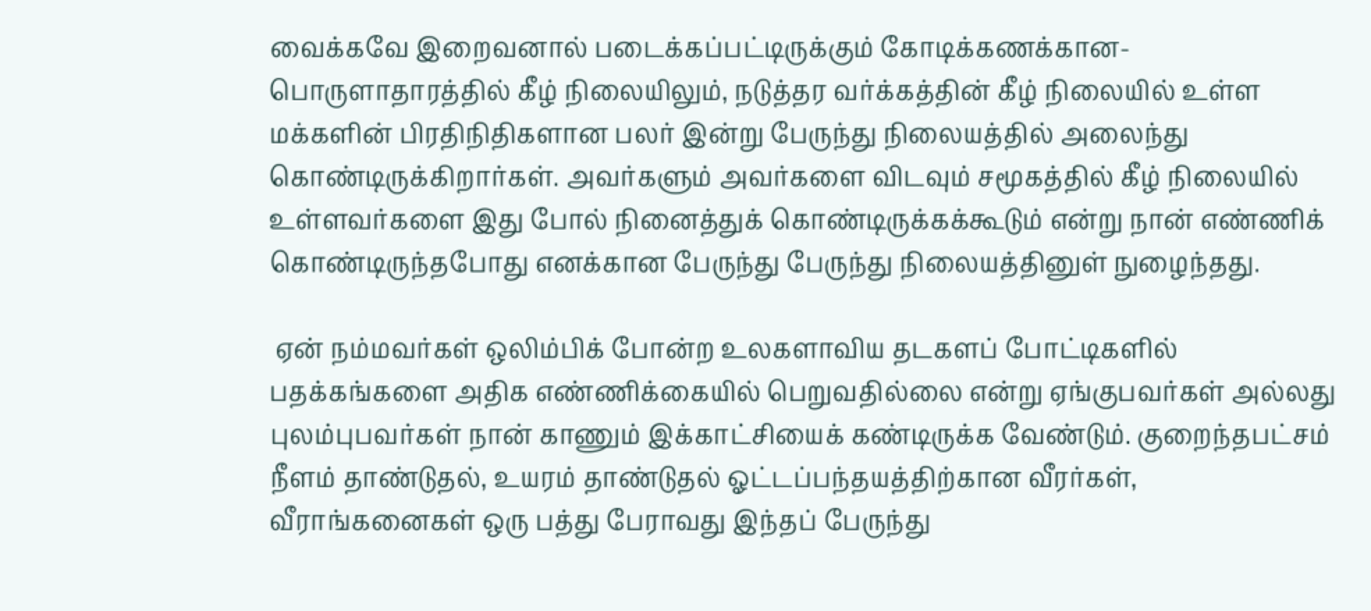வைக்கவே இறைவனால் படைக்கப்பட்டிருக்கும் கோடிக்கணக்கான- பொருளாதாரத்தில் கீழ் நிலையிலும், நடுத்தர வர்க்கத்தின் கீழ் நிலையில் உள்ள மக்களின் பிரதிநிதிகளான பலர் இன்று பேருந்து நிலையத்தில் அலைந்து கொண்டிருக்கிறார்கள். அவர்களும் அவர்களை விடவும் சமூகத்தில் கீழ் நிலையில் உள்ளவர்களை இது போல் நினைத்துக் கொண்டிருக்கக்கூடும் என்று நான் எண்ணிக் கொண்டிருந்தபோது எனக்கான பேருந்து பேருந்து நிலையத்தினுள் நுழைந்தது.

 ஏன் நம்மவர்கள் ஒலிம்பிக் போன்ற உலகளாவிய தடகளப் போட்டிகளில் பதக்கங்களை அதிக எண்ணிக்கையில் பெறுவதில்லை என்று ஏங்குபவர்கள் அல்லது புலம்புபவர்கள் நான் காணும் இக்காட்சியைக் கண்டிருக்க வேண்டும். குறைந்தபட்சம் நீளம் தாண்டுதல், உயரம் தாண்டுதல் ஓட்டப்பந்தயத்திற்கான வீரர்கள், வீராங்கனைகள் ஒரு பத்து பேராவது இந்தப் பேருந்து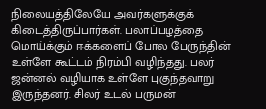நிலையத்திலேயே அவர்களுக்குக் கிடைத்திருப்பார்கள். பலாப்பழத்தை மொய்க்கும் ஈக்களைப் போல பேருந்தின் உள்ளே கூட்டம் நிரம்பி வழிந்தது. பலர் ஜன்னல் வழியாக உள்ளே புகுந்தவாறு இருந்தனர். சிலர் உடல் பருமன்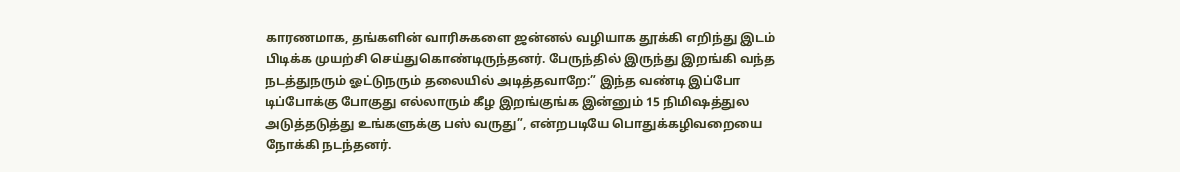காரணமாக, தங்களின் வாரிசுகளை ஜன்னல் வழியாக தூக்கி எறிந்து இடம் பிடிக்க முயற்சி செய்துகொண்டிருந்தனர். பேருந்தில் இருந்து இறங்கி வந்த நடத்துநரும் ஓட்டுநரும் தலையில் அடித்தவாறே:” இந்த வண்டி இப்போ டிப்போக்கு போகுது எல்லாரும் கீழ இறங்குங்க இன்னும் 15 நிமிஷத்துல அடுத்தடுத்து உங்களுக்கு பஸ் வருது”, என்றபடியே பொதுக்கழிவறையை நோக்கி நடந்தனர்.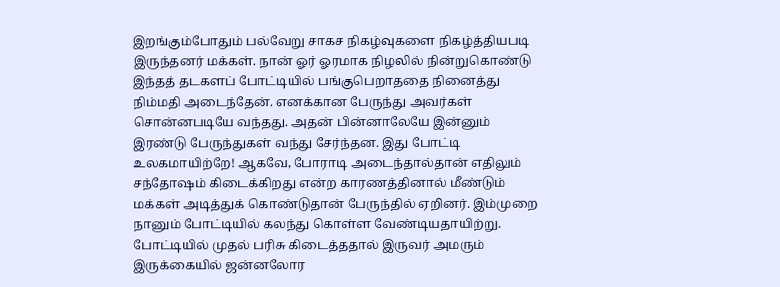இறங்கும்போதும் பல்வேறு சாகச நிகழ்வுகளை நிகழ்த்தியபடி இருந்தனர் மக்கள். நான் ஓர் ஓரமாக நிழலில் நின்றுகொண்டு இந்தத் தடகளப் போட்டியில் பங்குபெறாததை நினைத்து நிம்மதி அடைந்தேன். எனக்கான பேருந்து அவர்கள் சொன்னபடியே வந்தது. அதன் பின்னாலேயே இன்னும் இரண்டு பேருந்துகள் வந்து சேர்ந்தன. இது போட்டி உலகமாயிற்றே! ஆகவே, போராடி அடைந்தால்தான் எதிலும் சந்தோஷம் கிடைக்கிறது என்ற காரணத்தினால் மீண்டும் மக்கள் அடித்துக் கொண்டுதான் பேருந்தில் ஏறினர். இம்முறை நானும் போட்டியில் கலந்து கொள்ள வேண்டியதாயிற்று. போட்டியில் முதல் பரிசு கிடைத்ததால் இருவர் அமரும் இருக்கையில் ஜன்னலோர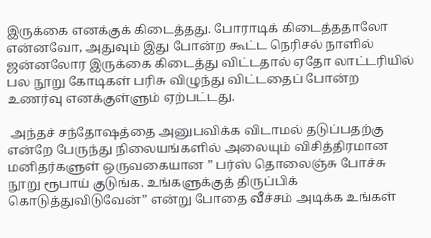இருக்கை எனக்குக் கிடைத்தது. போராடிக் கிடைத்ததாலோ என்னவோ, அதுவும் இது போன்ற கூட்ட நெரிசல் நாளில் ஜன்னலோர இருக்கை கிடைத்து விட்டதால் ஏதோ லாட்டரியில் பல நூறு கோடிகள் பரிசு விழுந்து விட்டதைப் போன்ற உணர்வு எனக்குள்ளும் ஏற்பட்டது.

 அந்தச் சந்தோஷத்தை அனுபவிக்க விடாமல் தடுப்பதற்கு என்றே பேருந்து நிலையங்களில் அலையும் விசித்திரமான மனிதர்களுள் ஒருவகையான ” பர்ஸ் தொலைஞ்சு போச்சு நூறு ரூபாய் குடுங்க. உங்களுக்குத் திருப்பிக் கொடுத்துவிடுவேன்” என்று போதை வீச்சம் அடிக்க உங்கள்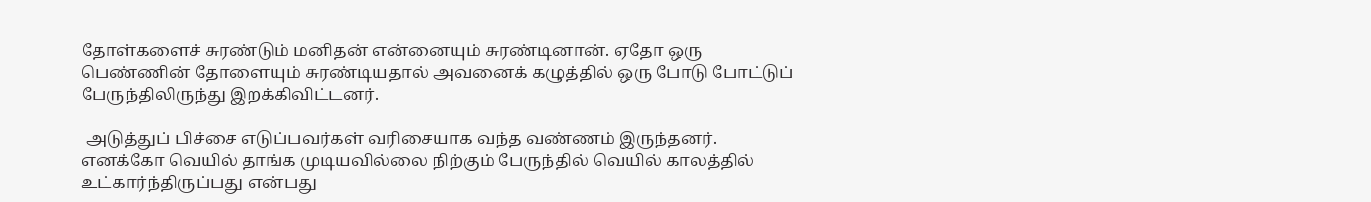தோள்களைச் சுரண்டும் மனிதன் என்னையும் சுரண்டினான். ஏதோ ஒரு பெண்ணின் தோளையும் சுரண்டியதால் அவனைக் கழுத்தில் ஒரு போடு போட்டுப் பேருந்திலிருந்து இறக்கிவிட்டனர்.

 அடுத்துப் பிச்சை எடுப்பவர்கள் வரிசையாக வந்த வண்ணம் இருந்தனர். எனக்கோ வெயில் தாங்க முடியவில்லை நிற்கும் பேருந்தில் வெயில் காலத்தில் உட்கார்ந்திருப்பது என்பது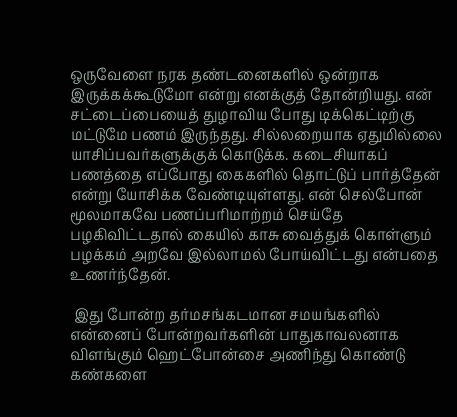ஒருவேளை நரக தண்டனைகளில் ஒன்றாக இருக்கக்கூடுமோ என்று எனக்குத் தோன்றியது. என் சட்டைப்பையைத் துழாவிய போது டிக்கெட்டிற்கு மட்டுமே பணம் இருந்தது. சில்லறையாக ஏதுமில்லை யாசிப்பவர்களுக்குக் கொடுக்க. கடைசியாகப் பணத்தை எப்போது கைகளில் தொட்டுப் பார்த்தேன் என்று யோசிக்க வேண்டியுள்ளது. என் செல்போன் மூலமாகவே பணப்பரிமாற்றம் செய்தே பழகிவிட்டதால் கையில் காசு வைத்துக் கொள்ளும் பழக்கம் அறவே இல்லாமல் போய்விட்டது என்பதை உணர்ந்தேன்.

 இது போன்ற தர்மசங்கடமான சமயங்களில் என்னைப் போன்றவர்களின் பாதுகாவலனாக விளங்கும் ஹெட்போன்சை அணிந்து கொண்டு கண்களை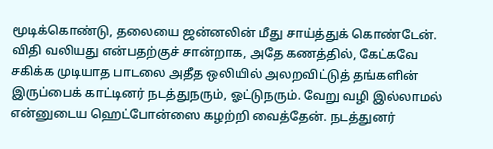மூடிக்கொண்டு, தலையை ஜன்னலின் மீது சாய்த்துக் கொண்டேன். விதி வலியது என்பதற்குச் சான்றாக, அதே கணத்தில், கேட்கவே சகிக்க முடியாத பாடலை அதீத ஒலியில் அலறவிட்டுத் தங்களின் இருப்பைக் காட்டினர் நடத்துநரும், ஓட்டுநரும். வேறு வழி இல்லாமல் என்னுடைய ஹெட்போன்ஸை கழற்றி வைத்தேன். நடத்துனர்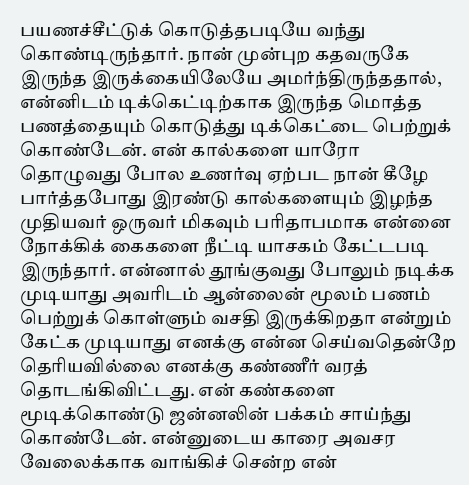பயணச்சீட்டுக் கொடுத்தபடியே வந்து கொண்டிருந்தார். நான் முன்புற கதவருகே இருந்த இருக்கையிலேயே அமர்ந்திருந்ததால், என்னிடம் டிக்கெட்டிற்காக இருந்த மொத்த பணத்தையும் கொடுத்து டிக்கெட்டை பெற்றுக் கொண்டேன். என் கால்களை யாரோ தொழுவது போல உணர்வு ஏற்பட நான் கீழே பார்த்தபோது இரண்டு கால்களையும் இழந்த முதியவர் ஒருவர் மிகவும் பரிதாபமாக என்னை நோக்கிக் கைகளை நீட்டி யாசகம் கேட்டபடி இருந்தார். என்னால் தூங்குவது போலும் நடிக்க முடியாது அவரிடம் ஆன்லைன் மூலம் பணம் பெற்றுக் கொள்ளும் வசதி இருக்கிறதா என்றும் கேட்க முடியாது எனக்கு என்ன செய்வதென்றே தெரியவில்லை எனக்கு கண்ணீர் வரத் தொடங்கிவிட்டது. என் கண்களை மூடிக்கொண்டு ஜன்னலின் பக்கம் சாய்ந்து கொண்டேன். என்னுடைய காரை அவசர வேலைக்காக வாங்கிச் சென்ற என்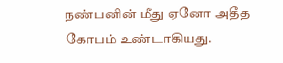நண்பனின் மீது ஏனோ அதீத கோபம் உண்டாகியது.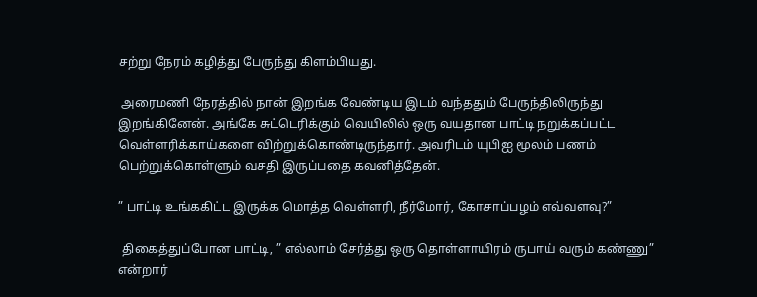சற்று நேரம் கழித்து பேருந்து கிளம்பியது.

 அரைமணி நேரத்தில் நான் இறங்க வேண்டிய இடம் வந்ததும் பேருந்திலிருந்து இறங்கினேன். அங்கே சுட்டெரிக்கும் வெயிலில் ஒரு வயதான பாட்டி நறுக்கப்பட்ட வெள்ளரிக்காய்களை விற்றுக்கொண்டிருந்தார். அவரிடம் யுபிஐ மூலம் பணம் பெற்றுக்கொள்ளும் வசதி இருப்பதை கவனித்தேன்.

” பாட்டி உங்ககிட்ட இருக்க மொத்த வெள்ளரி, நீர்மோர், கோசாப்பழம் எவ்வளவு?”

 திகைத்துப்போன பாட்டி, ” எல்லாம் சேர்த்து ஒரு தொள்ளாயிரம் ருபாய் வரும் கண்ணு” என்றார்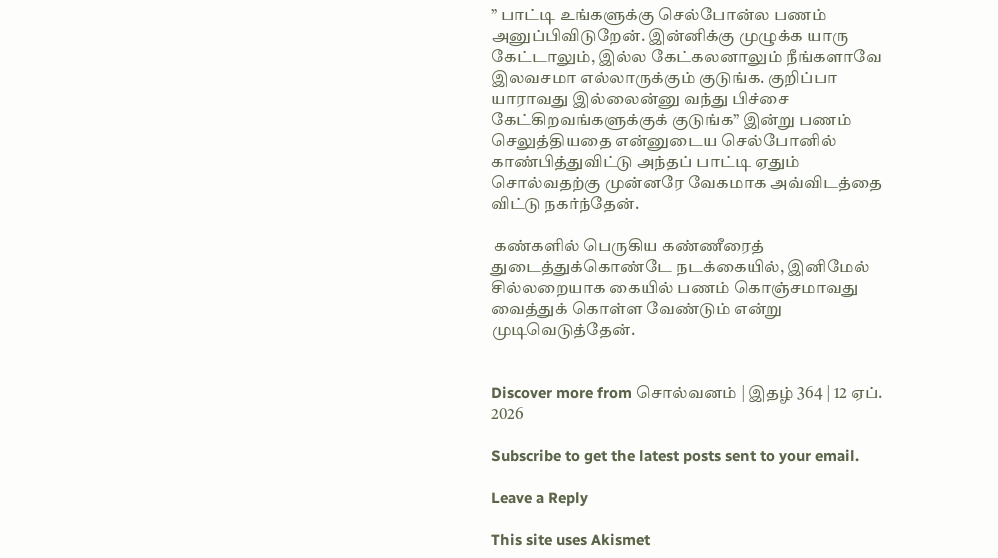” பாட்டி உங்களுக்கு செல்போன்ல பணம் அனுப்பிவிடுறேன். இன்னிக்கு முழுக்க யாரு கேட்டாலும், இல்ல கேட்கலனாலும் நீங்களாவே இலவசமா எல்லாருக்கும் குடுங்க. குறிப்பா யாராவது இல்லைன்னு வந்து பிச்சை கேட்கிறவங்களுக்குக் குடுங்க” இன்று பணம் செலுத்தியதை என்னுடைய செல்போனில் காண்பித்துவிட்டு அந்தப் பாட்டி ஏதும் சொல்வதற்கு முன்னரே வேகமாக அவ்விடத்தை விட்டு நகர்ந்தேன்.

 கண்களில் பெருகிய கண்ணீரைத் துடைத்துக்கொண்டே நடக்கையில், இனிமேல் சில்லறையாக கையில் பணம் கொஞ்சமாவது வைத்துக் கொள்ள வேண்டும் என்று முடிவெடுத்தேன்.


Discover more from சொல்வனம் | இதழ் 364 | 12 ஏப். 2026

Subscribe to get the latest posts sent to your email.

Leave a Reply

This site uses Akismet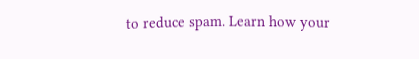to reduce spam. Learn how your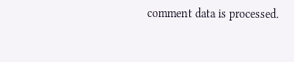comment data is processed.